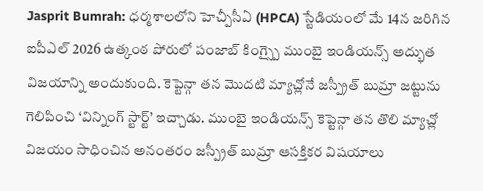Jasprit Bumrah: ధర్మశాలలోని హెచ్పీసీఏ (HPCA) స్టేడియంలో మే 14న జరిగిన ఐపీఎల్ 2026 ఉత్కంఠ పోరులో పంజాబ్ కింగ్స్పై ముంబై ఇండియన్స్ అద్భుత విజయాన్ని అందుకుంది. కెప్టెన్గా తన మొదటి మ్యాచ్లోనే జస్ప్రీత్ బుమ్రా జట్టును గెలిపించి ‘విన్నింగ్ స్టార్ట్’ ఇచ్చాడు. ముంబై ఇండియన్స్ కెప్టెన్గా తన తొలి మ్యాచ్లో విజయం సాధించిన అనంతరం జస్ప్రీత్ బుమ్రా ఆసక్తికర విషయాలు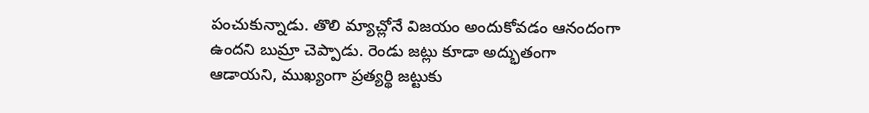పంచుకున్నాడు. తొలి మ్యాచ్లోనే విజయం అందుకోవడం ఆనందంగా ఉందని బుమ్రా చెప్పాడు. రెండు జట్లు కూడా అద్భుతంగా ఆడాయని, ముఖ్యంగా ప్రత్యర్థి జట్టుకు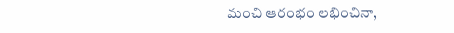మంచి ఆరంభం లభించినా,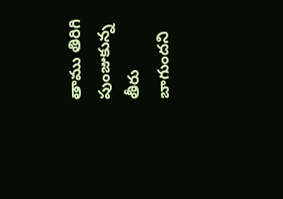తాము తిరిగి పుంజుకున్న తీరు బాగుందని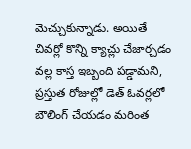మెచ్చుకున్నాడు. అయితే చివర్లో కొన్ని క్యాచ్లు చేజార్చడం వల్ల కాస్త ఇబ్బంది పడ్డామని, ప్రస్తుత రోజుల్లో డెత్ ఓవర్లలో బౌలింగ్ చేయడం మరింత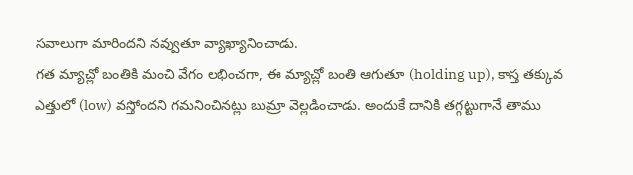సవాలుగా మారిందని నవ్వుతూ వ్యాఖ్యానించాడు.
గత మ్యాచ్లో బంతికి మంచి వేగం లభించగా, ఈ మ్యాచ్లో బంతి ఆగుతూ (holding up), కాస్త తక్కువ ఎత్తులో (low) వస్తోందని గమనించినట్లు బుమ్రా వెల్లడించాడు. అందుకే దానికి తగ్గట్టుగానే తాము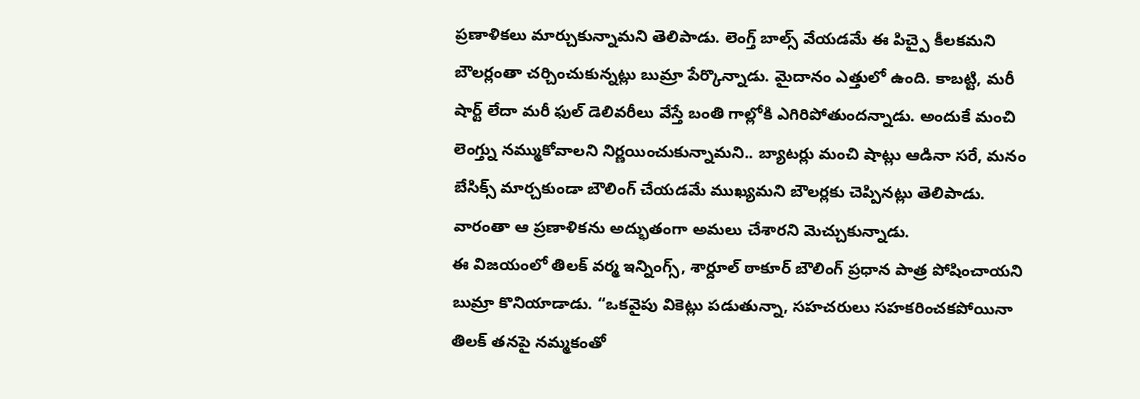ప్రణాళికలు మార్చుకున్నామని తెలిపాడు. లెంగ్త్ బాల్స్ వేయడమే ఈ పిచ్పై కీలకమని బౌలర్లంతా చర్చించుకున్నట్లు బుమ్రా పేర్కొన్నాడు. మైదానం ఎత్తులో ఉంది. కాబట్టి, మరీ షార్ట్ లేదా మరీ ఫుల్ డెలివరీలు వేస్తే బంతి గాల్లోకి ఎగిరిపోతుందన్నాడు. అందుకే మంచి లెంగ్త్ను నమ్ముకోవాలని నిర్ణయించుకున్నామని.. బ్యాటర్లు మంచి షాట్లు ఆడినా సరే, మనం బేసిక్స్ మార్చకుండా బౌలింగ్ చేయడమే ముఖ్యమని బౌలర్లకు చెప్పినట్లు తెలిపాడు. వారంతా ఆ ప్రణాళికను అద్భుతంగా అమలు చేశారని మెచ్చుకున్నాడు.
ఈ విజయంలో తిలక్ వర్మ ఇన్నింగ్స్, శార్దూల్ ఠాకూర్ బౌలింగ్ ప్రధాన పాత్ర పోషించాయని బుమ్రా కొనియాడాడు. “ఒకవైపు వికెట్లు పడుతున్నా, సహచరులు సహకరించకపోయినా తిలక్ తనపై నమ్మకంతో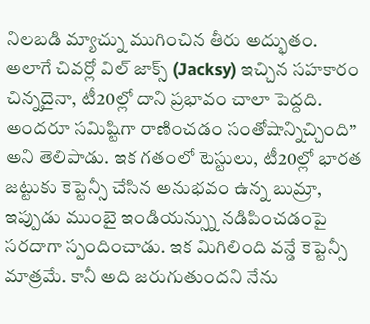నిలబడి మ్యాచ్ను ముగించిన తీరు అద్భుతం. అలాగే చివర్లో విల్ జాక్స్ (Jacksy) ఇచ్చిన సహకారం చిన్నదైనా, టీ20ల్లో దాని ప్రభావం చాలా పెద్దది. అందరూ సమిష్టిగా రాణించడం సంతోషాన్నిచ్చింది” అని తెలిపాడు. ఇక గతంలో టెస్టులు, టీ20ల్లో భారత జట్టుకు కెప్టెన్సీ చేసిన అనుభవం ఉన్న బుమ్రా, ఇప్పుడు ముంబై ఇండియన్స్ను నడిపించడంపై సరదాగా స్పందించాడు. ఇక మిగిలింది వన్డే కెప్టెన్సీ మాత్రమే. కానీ అది జరుగుతుందని నేను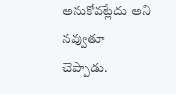అనుకోవట్లేదు అని నవ్వుతూ చెప్పాడు.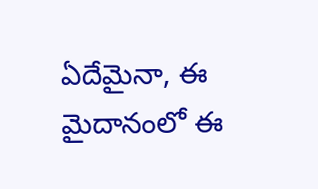ఏదేమైనా, ఈ మైదానంలో ఈ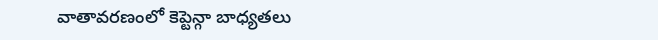వాతావరణంలో కెప్టెన్గా బాధ్యతలు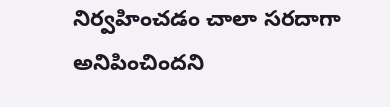నిర్వహించడం చాలా సరదాగా అనిపించిందని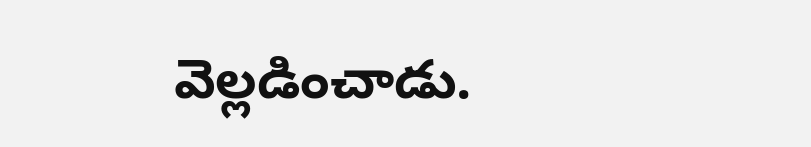వెల్లడించాడు.